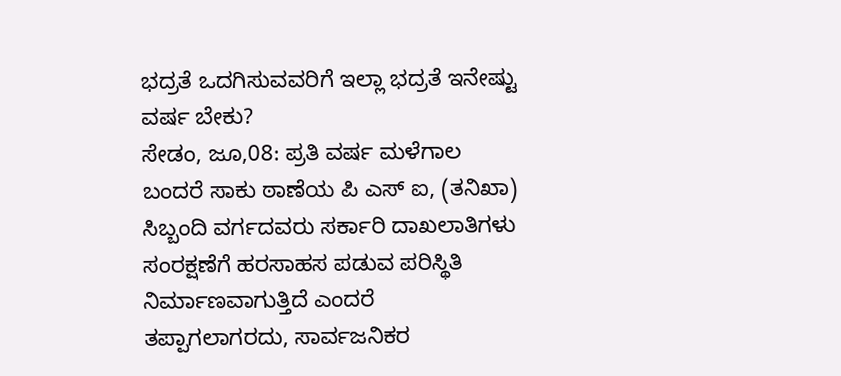ಭದ್ರತೆ ಒದಗಿಸುವವರಿಗೆ ಇಲ್ಲಾ ಭದ್ರತೆ ಇನೇಷ್ಟು ವರ್ಷ ಬೇಕು?
ಸೇಡಂ, ಜೂ,08: ಪ್ರತಿ ವರ್ಷ ಮಳೆಗಾಲ ಬಂದರೆ ಸಾಕು ಠಾಣೆಯ ಪಿ ಎಸ್ ಐ, (ತನಿಖಾ) ಸಿಬ್ಬಂದಿ ವರ್ಗದವರು ಸರ್ಕಾರಿ ದಾಖಲಾತಿಗಳು ಸಂರಕ್ಷಣೆಗೆ ಹರಸಾಹಸ ಪಡುವ ಪರಿಸ್ಥಿತಿ ನಿರ್ಮಾಣವಾಗುತ್ತಿದೆ ಎಂದರೆ ತಪ್ಪಾಗಲಾಗರದು, ಸಾರ್ವಜನಿಕರ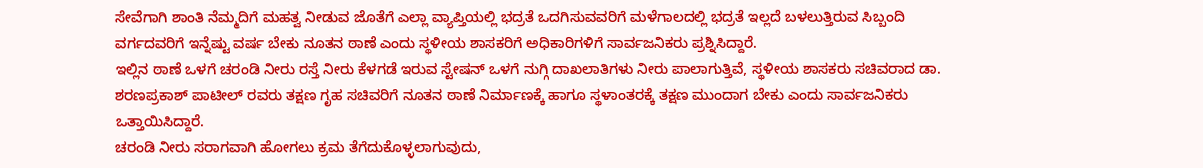ಸೇವೆಗಾಗಿ ಶಾಂತಿ ನೆಮ್ಮದಿಗೆ ಮಹತ್ವ ನೀಡುವ ಜೊತೆಗೆ ಎಲ್ಲಾ ವ್ಯಾಪ್ತಿಯಲ್ಲಿ ಭದ್ರತೆ ಒದಗಿಸುವವರಿಗೆ ಮಳೆಗಾಲದಲ್ಲಿ ಭದ್ರತೆ ಇಲ್ಲದೆ ಬಳಲುತ್ತಿರುವ ಸಿಬ್ಬಂದಿ ವರ್ಗದವರಿಗೆ ಇನ್ನೆಷ್ಟು ವರ್ಷ ಬೇಕು ನೂತನ ಠಾಣೆ ಎಂದು ಸ್ಥಳೀಯ ಶಾಸಕರಿಗೆ ಅಧಿಕಾರಿಗಳಿಗೆ ಸಾರ್ವಜನಿಕರು ಪ್ರಶ್ನಿಸಿದ್ದಾರೆ.
ಇಲ್ಲಿನ ಠಾಣೆ ಒಳಗೆ ಚರಂಡಿ ನೀರು ರಸ್ತೆ ನೀರು ಕೆಳಗಡೆ ಇರುವ ಸ್ಟೇಷನ್ ಒಳಗೆ ನುಗ್ಗಿ ದಾಖಲಾತಿಗಳು ನೀರು ಪಾಲಾಗುತ್ತಿವೆ, ಸ್ಥಳೀಯ ಶಾಸಕರು ಸಚಿವರಾದ ಡಾ. ಶರಣಪ್ರಕಾಶ್ ಪಾಟೀಲ್ ರವರು ತಕ್ಷಣ ಗೃಹ ಸಚಿವರಿಗೆ ನೂತನ ಠಾಣೆ ನಿರ್ಮಾಣಕ್ಕೆ ಹಾಗೂ ಸ್ಥಳಾಂತರಕ್ಕೆ ತಕ್ಷಣ ಮುಂದಾಗ ಬೇಕು ಎಂದು ಸಾರ್ವಜನಿಕರು ಒತ್ತಾಯಿಸಿದ್ದಾರೆ.
ಚರಂಡಿ ನೀರು ಸರಾಗವಾಗಿ ಹೋಗಲು ಕ್ರಮ ತೆಗೆದುಕೊಳ್ಳಲಾಗುವುದು,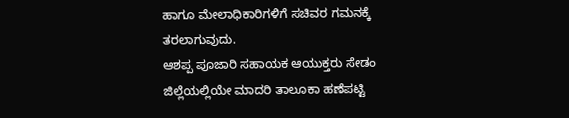ಹಾಗೂ ಮೇಲಾಧಿಕಾರಿಗಳಿಗೆ ಸಚಿವರ ಗಮನಕ್ಕೆ ತರಲಾಗುವುದು.
ಆಶಪ್ಪ ಪೂಜಾರಿ ಸಹಾಯಕ ಆಯುಕ್ತರು ಸೇಡಂ
ಜಿಲ್ಲೆಯಲ್ಲಿಯೇ ಮಾದರಿ ತಾಲೂಕಾ ಹಣೆಪಟ್ಟಿ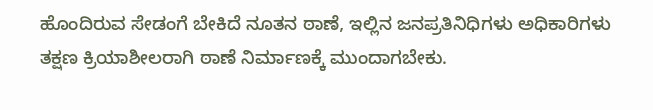ಹೊಂದಿರುವ ಸೇಡಂಗೆ ಬೇಕಿದೆ ನೂತನ ಠಾಣೆ, ಇಲ್ಲಿನ ಜನಪ್ರತಿನಿಧಿಗಳು ಅಧಿಕಾರಿಗಳು ತಕ್ಷಣ ಕ್ರಿಯಾಶೀಲರಾಗಿ ಠಾಣೆ ನಿರ್ಮಾಣಕ್ಕೆ ಮುಂದಾಗಬೇಕು.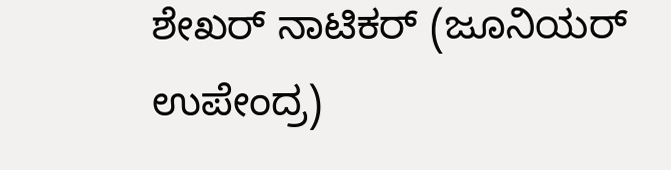ಶೇಖರ್ ನಾಟಿಕರ್ (ಜೂನಿಯರ್ ಉಪೇಂದ್ರ)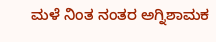ಮಳೆ ನಿಂತ ನಂತರ ಅಗ್ನಿಶಾಮಕ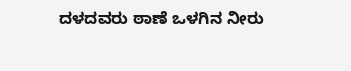ದಳದವರು ಠಾಣೆ ಒಳಗಿನ ನೀರು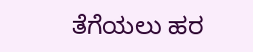ತೆಗೆಯಲು ಹರ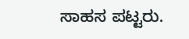ಸಾಹಸ ಪಟ್ಟರು.